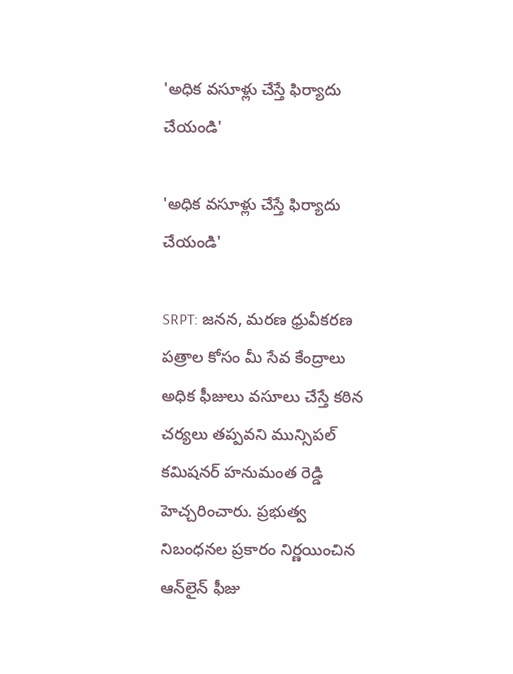'అధిక వసూళ్లు చేస్తే ఫిర్యాదు చేయండి'

'అధిక వసూళ్లు చేస్తే ఫిర్యాదు చేయండి'

SRPT: జనన, మరణ ధ్రువీకరణ పత్రాల కోసం మీ సేవ కేంద్రాలు అధిక ఫీజులు వసూలు చేస్తే కఠిన చర్యలు తప్పవని మున్సిపల్ కమిషనర్ హనుమంత రెడ్డి హెచ్చరించారు. ప్రభుత్వ నిబంధనల ప్రకారం నిర్ణయించిన ఆన్‌లైన్ ఫీజు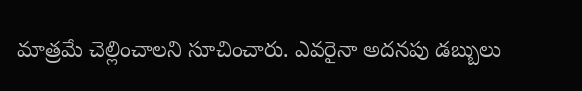మాత్రమే చెల్లించాలని సూచించారు. ఎవరైనా అదనపు డబ్బులు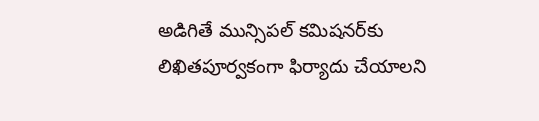అడిగితే మున్సిపల్ కమిషనర్‌కు లిఖితపూర్వకంగా ఫిర్యాదు చేయాలని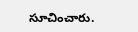సూచించారు.